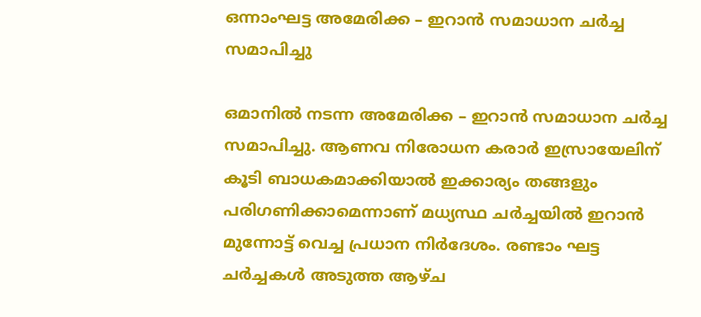ഒന്നാംഘട്ട അമേരിക്ക – ഇറാന്‍ സമാധാന ചര്‍ച്ച സമാപിച്ചു

ഒമാനില്‍ നടന്ന അമേരിക്ക – ഇറാന്‍ സമാധാന ചര്‍ച്ച സമാപിച്ചു. ആണവ നിരോധന കരാര്‍ ഇസ്രായേലിന് കൂടി ബാധകമാക്കിയാല്‍ ഇക്കാര്യം തങ്ങളും പരിഗണിക്കാമെന്നാണ് മധ്യസ്ഥ ചര്‍ച്ചയില്‍ ഇറാന്‍ മുന്നോട്ട് വെച്ച പ്രധാന നിര്‍ദേശം. രണ്ടാം ഘട്ട ചര്‍ച്ചകള്‍ അടുത്ത ആഴ്ച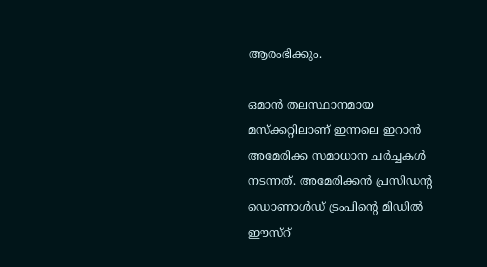ആരംഭിക്കും.

ഒമാന്‍ തലസ്ഥാനമായ മസ്‌ക്കറ്റിലാണ് ഇന്നലെ ഇറാന്‍ അമേരിക്ക സമാധാന ചര്‍ച്ചകള്‍ നടന്നത്. അമേരിക്കന്‍ പ്രസിഡന്റ ഡൊണാള്‍ഡ് ട്രംപിന്റെ മിഡില്‍ ഈസ്‌റ്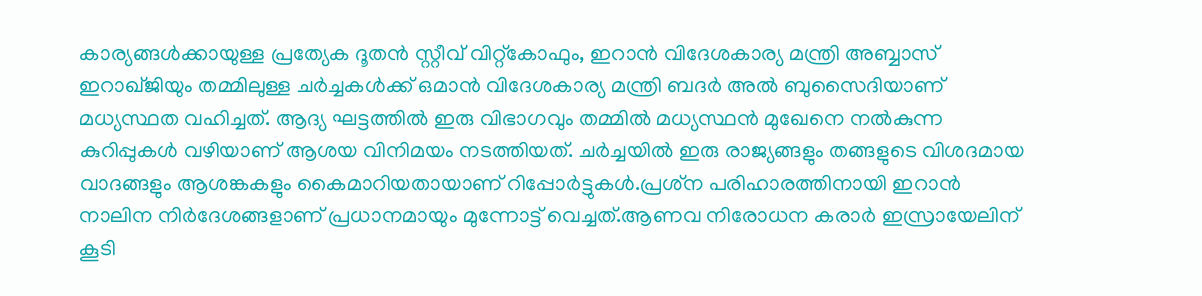കാര്യങ്ങള്‍ക്കായുള്ള പ്രത്യേക ദൂതന്‍ സ്റ്റീവ് വിറ്റ്‌കോഫും, ഇറാന്‍ വിദേശകാര്യ മന്ത്രി അബ്ബാസ് ഇറാഖ്ജിയും തമ്മിലുള്ള ചര്‍ച്ചകള്‍ക്ക് ഒമാന്‍ വിദേശകാര്യ മന്ത്രി ബദര്‍ അല്‍ ബുസൈദിയാണ് മധ്യസ്ഥത വഹിച്ചത്. ആദ്യ ഘട്ടത്തില്‍ ഇരു വിഭാഗവും തമ്മില്‍ മധ്യസ്ഥന്‍ മുഖേനെ നല്‍കുന്ന കുറിപ്പുകള്‍ വഴിയാണ് ആശയ വിനിമയം നടത്തിയത്. ചര്‍ച്ചയില്‍ ഇരു രാജ്യങ്ങളും തങ്ങളുടെ വിശദമായ വാദങ്ങളും ആശങ്കകളും കൈമാറിയതായാണ് റിപ്പോര്‍ട്ടുകള്‍.പ്രശ്‌ന പരിഹാരത്തിനായി ഇറാന്‍ നാലിന നിര്‍ദേശങ്ങളാണ് പ്രധാനമായും മുന്നോട്ട് വെച്ചത്.ആണവ നിരോധന കരാര്‍ ഇസ്രായേലിന് കൂടി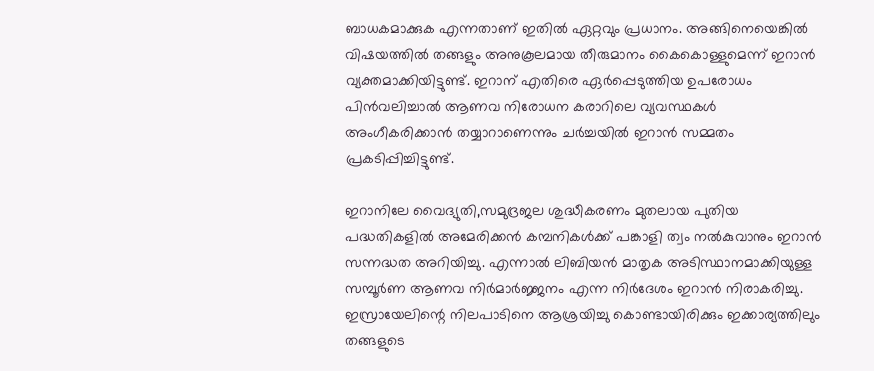ബാധകമാക്കുക എന്നതാണ് ഇതില്‍ ഏറ്റവും പ്രധാനം. അങ്ങിനെയെങ്കില്‍ വിഷയത്തില്‍ തങ്ങളും അനുകൂലമായ തീരുമാനം കൈകൊള്ളുമെന്ന് ഇറാന്‍ വ്യക്തമാക്കിയിട്ടുണ്ട്. ഇറാന് എതിരെ ഏര്‍പ്പെടുത്തിയ ഉപരോധം പിന്‍വലിച്ചാല്‍ ആണവ നിരോധന കരാറിലെ വ്യവസ്ഥകള്‍ അംഗീകരിക്കാന്‍ തയ്യാറാണെന്നും ചര്‍ച്ചയില്‍ ഇറാന്‍ സമ്മതം പ്രകടിപ്പിച്ചിട്ടുണ്ട്.

ഇറാനിലേ വൈദ്യുതി,സമുദ്രജല ശുദ്ധീകരണം മുതലായ പുതിയ പദ്ധതികളില്‍ അമേരിക്കന്‍ കമ്പനികള്‍ക്ക് പങ്കാളി ത്വം നല്‍കുവാനും ഇറാന്‍ സന്നദ്ധത അറിയിച്ചു. എന്നാല്‍ ലിബിയന്‍ മാതൃക അടിസ്ഥാനമാക്കിയുള്ള സമ്പൂര്‍ണ ആണവ നിര്‍മാര്‍ജ്ജനം എന്ന നിര്‍ദേശം ഇറാന്‍ നിരാകരിച്ചു. ഇസ്രായേലിന്റെ നിലപാടിനെ ആശ്രയിച്ചു കൊണ്ടായിരിക്കും ഇക്കാര്യത്തിലും തങ്ങളുടെ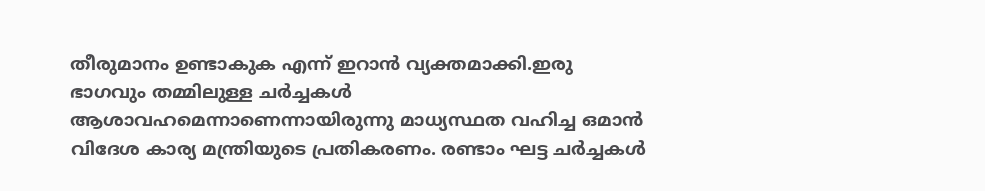തീരുമാനം ഉണ്ടാകുക എന്ന് ഇറാന്‍ വ്യക്തമാക്കി.ഇരു ഭാഗവും തമ്മിലുള്ള ചര്‍ച്ചകള്‍ ആശാവഹമെന്നാണെന്നായിരുന്നു മാധ്യസ്ഥത വഹിച്ച ഒമാന്‍ വിദേശ കാര്യ മന്ത്രിയുടെ പ്രതികരണം. രണ്ടാം ഘട്ട ചര്‍ച്ചകള്‍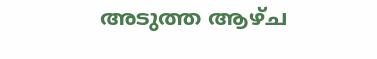അടുത്ത ആഴ്ച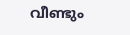വീണ്ടും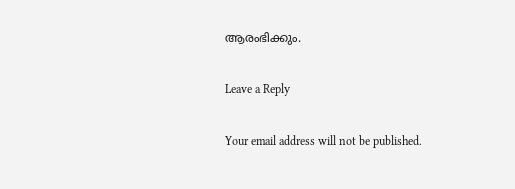ആരംഭിക്കും.

Leave a Reply

Your email address will not be published.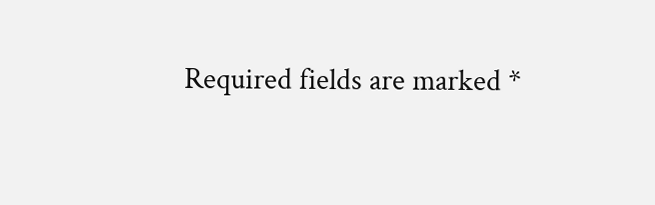Required fields are marked *